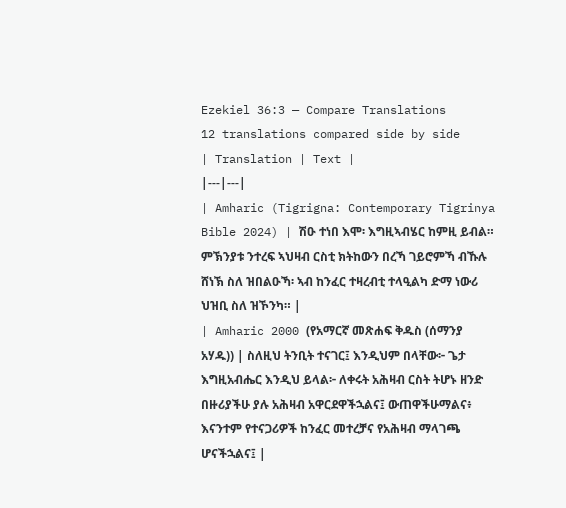Ezekiel 36:3 — Compare Translations
12 translations compared side by side
| Translation | Text |
|---|---|
| Amharic (Tigrigna: Contemporary Tigrinya Bible 2024) | ሽዑ ተነበ እሞ፡ እግዚኣብሄር ከምዚ ይብል። ምኽንያቱ ንተረፍ ኣህዛብ ርስቲ ክትከውን በረኻ ገይሮምኻ ብኹሉ ሸነኽ ስለ ዝበልዑኻ፡ ኣብ ከንፈር ተዛረብቲ ተላዒልካ ድማ ነውሪ ህዝቢ ስለ ዝኾንካ። |
| Amharic 2000 (የአማርኛ መጽሐፍ ቅዱስ (ሰማንያ አሃዱ)) | ስለዚህ ትንቢት ተናገር፤ እንዲህም በላቸው፦ ጌታ እግዚአብሔር እንዲህ ይላል፦ ለቀሩት አሕዛብ ርስት ትሆኑ ዘንድ በዙሪያችሁ ያሉ አሕዛብ አዋርደዋችኋልና፤ ውጠዋችሁማልና፥ እናንተም የተናጋሪዎች ከንፈር መተረቻና የአሕዛብ ማላገጫ ሆናችኋልና፤ |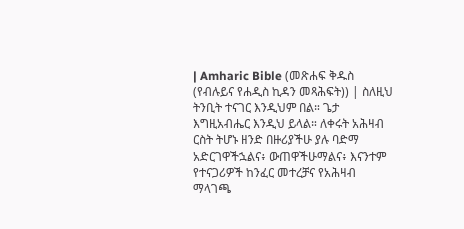| Amharic Bible (መጽሐፍ ቅዱስ (የብሉይና የሐዲስ ኪዳን መጻሕፍት)) | ስለዚህ ትንቢት ተናገር እንዲህም በል። ጌታ እግዚአብሔር እንዲህ ይላል። ለቀሩት አሕዛብ ርስት ትሆኑ ዘንድ በዙሪያችሁ ያሉ ባድማ አድርገዋችኋልና፥ ውጠዋችሁማልና፥ እናንተም የተናጋሪዎች ከንፈር መተረቻና የአሕዛብ ማላገጫ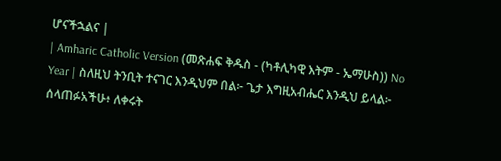ሆናችኋልና |
| Amharic Catholic Version (መጽሐፍ ቅዱስ - (ካቶሊካዊ እትም - ኤማሁስ)) No Year | ስለዚህ ትንቢት ተናገር እንዲህም በል፦ ጌታ እግዚአብሔር እንዲህ ይላል፦ ሰላጠፉአችሁ፥ ለቀሩት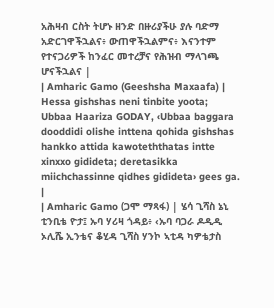አሕዛብ ርስት ትሆኑ ዘንድ በዙሪያችሁ ያሉ ባድማ አድርገዋችኋልና፥ ውጠዋችኋልምና፥ እናንተም የተናጋሪዎች ከንፈር መተረቻና የሕዝብ ማላገጫ ሆናችኋልና |
| Amharic Gamo (Geeshsha Maxaafa) | Hessa gishshas neni tinbite yoota; Ubbaa Haariza GODAY, ‹Ubbaa baggara dooddidi olishe inttena qohida gishshas hankko attida kawoteththatas intte xinxxo gidideta; deretasikka miichchassinne qidhes gidideta› gees ga. |
| Amharic Gamo (ጋሞ ማጻፋ) | ሄሳ ጊሻስ ኔኒ ቲንቢቴ ዮታ፤ ኡባ ሃሪዛ ጎዳይ፥ ‹ኡባ ባጋራ ዶዲዲ ኦሊሼ ኢንቴና ቆሂዳ ጊሻስ ሃንኮ ኣቲዳ ካዎቴታስ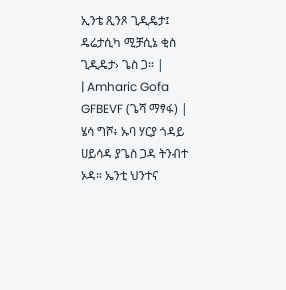ኢንቴ ጺንጾ ጊዲዴታ፤ ዴሬታሲካ ሚቻሲኔ ቂስ ጊዲዴታ› ጌስ ጋ። |
| Amharic Gofa GFBEVF (ጌሻ ማፃፋ) | ሄሳ ግሾ፥ ኡባ ሃርያ ጎዳይ ሀይሳዳ ያጌስ ጋዳ ትንብተ ኦዳ። ኤንቲ ህንተና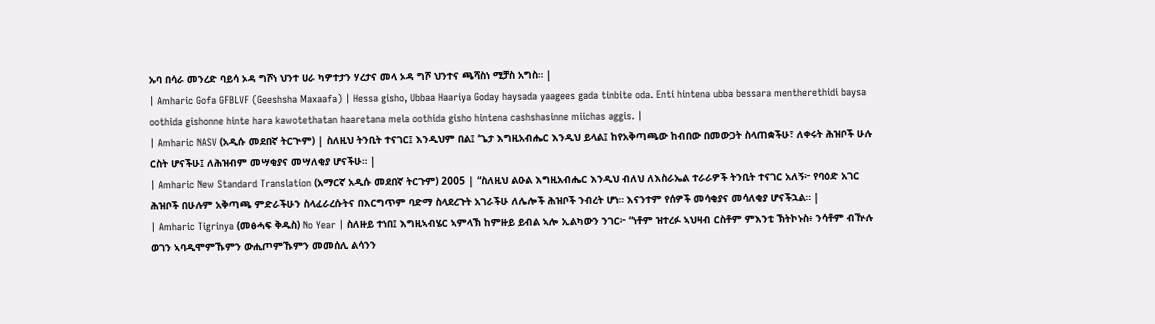ኡባ በሳራ መንረድ ባይሳ ኦዳ ግሾነ ህንተ ሀራ ካዎተታን ሃረታና መላ ኦዳ ግሾ ህንተና ጫሻስነ ሚቻስ አግስ። |
| Amharic Gofa GFBLVF (Geeshsha Maxaafa) | Hessa gisho, Ubbaa Haariya Goday haysada yaagees gada tinbite oda. Enti hintena ubba bessara mentherethidi baysa oothida gishonne hinte hara kawotethatan haaretana mela oothida gisho hintena cashshasinne miichas aggis. |
| Amharic NASV (አዲሱ መደበኛ ትርጒም) | ስለዚህ ትንቢት ተናገር፤ እንዲህም በል፤ ‘ጌታ እግዚአብሔር እንዲህ ይላል፤ ከየአቅጣጫው ከብበው በመውጋት ስላጠቋችሁ፣ ለቀሩት ሕዝቦች ሁሉ ርስት ሆናችሁ፤ ለሕዝብም መሣቂያና መሣለቂያ ሆናችሁ። |
| Amharic New Standard Translation (አማርኛ አዲሱ መደበኛ ትርጉም) 2005 | “ስለዚህ ልዑል እግዚአብሔር እንዲህ ብለህ ለእስራኤል ተራራዎች ትንቢት ተናገር አለኝ፦ የባዕድ አገር ሕዝቦች በሁሉም አቅጣጫ ምድራችሁን ስላፈራረሱትና በእርግጥም ባድማ ስላደረጉት አገራችሁ ለሌሎች ሕዝቦች ንብረት ሆነ። እናንተም የሰዎች መሳቂያና መሳለቂያ ሆናችኋል። |
| Amharic Tigrinya (መፅሓፍ ቅዱስ) No Year | ስለዙይ ተነበ፤ እግዚኣብሄር ኣምላኽ ከምዙይ ይብል ኣሎ ኢልካውን ንገር፦ “ነቶም ዝተረፉ ኣህዛብ ርስቶም ምእንቲ ኽትኮኑስ፥ ንሳቶም ብዅሉ ወገን ኣባዲሞምኹምን ውሒጦምኹምን መመሰሊ ልሳንን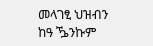መላገፂ ህዝብን ከዓ ዄንኩም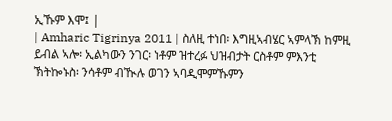ኢኹም እሞ፤ |
| Amharic Tigrinya 2011 | ስለዚ ተነበ፡ እግዚኣብሄር ኣምላኽ ከምዚ ይብል ኣሎ፡ ኢልካውን ንገር፡ ነቶም ዝተረፉ ህዝብታት ርስቶም ምእንቲ ኽትኰኑስ፡ ንሳቶም ብዂሉ ወገን ኣባዲሞምኹምን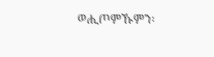ወሒጦምኹምን፡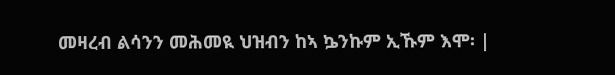መዛረብ ልሳንን መሕመዪ ህዝብን ከኣ ኴንኩም ኢኹም እሞ፡ |